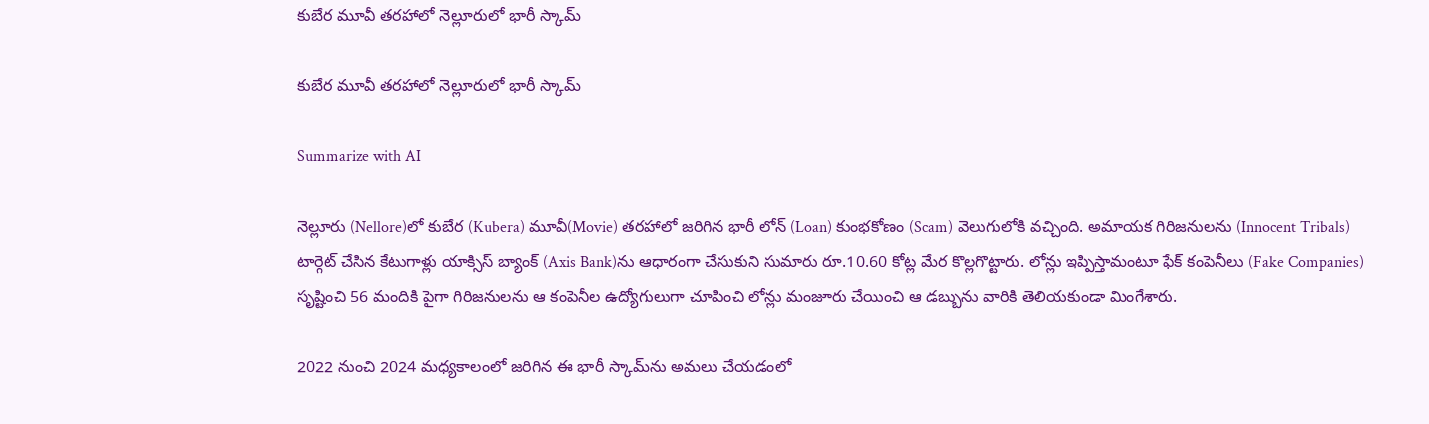కుబేర మూవీ త‌ర‌హాలో నెల్లూరులో భారీ స్కామ్‌

కుబేర మూవీ త‌ర‌హాలో నెల్లూరులో భారీ స్కామ్‌

Summarize with AI

నెల్లూరు (Nellore)లో కుబేర (Kubera) మూవీ(Movie) తరహాలో జ‌రిగిన భారీ లోన్ (Loan) కుంభ‌కోణం (Scam) వెలుగులోకి వ‌చ్చింది. అమాయక గిరిజనులను (Innocent Tribals) టార్గెట్ చేసిన కేటుగాళ్లు యాక్సిస్ బ్యాంక్‌ (Axis Bank)ను ఆధారంగా చేసుకుని సుమారు రూ.10.60 కోట్ల మేర కొల్ల‌గొట్టారు. లోన్లు ఇప్పిస్తామంటూ ఫేక్ కంపెనీలు (Fake Companies) సృష్టించి 56 మందికి పైగా గిరిజనుల‌ను ఆ కంపెనీల ఉద్యోగులుగా చూపించి లోన్లు మంజూరు చేయించి ఆ డ‌బ్బును వారికి తెలియ‌కుండా మింగేశారు.

2022 నుంచి 2024 మధ్యకాలంలో జ‌రిగిన ఈ భారీ స్కామ్‌ను అమలు చేయడంలో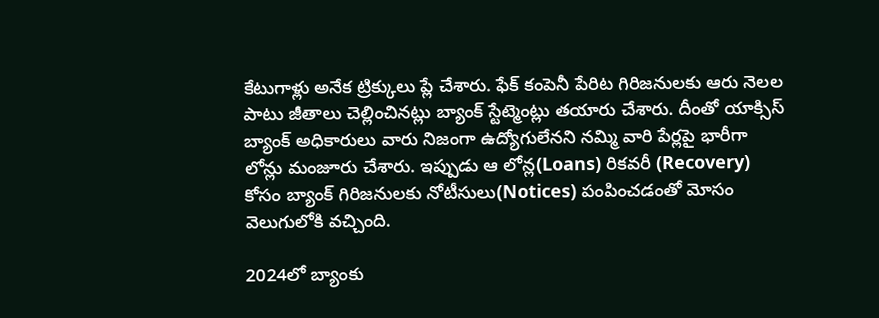కేటుగాళ్లు అనేక ట్రిక్కులు ప్లే చేశారు. ఫేక్ కంపెనీ పేరిట గిరిజనులకు ఆరు నెలల పాటు జీతాలు చెల్లించినట్లు బ్యాంక్ స్టేట్మెంట్లు తయారు చేశారు. దీంతో యాక్సిస్ బ్యాంక్ అధికారులు వారు నిజంగా ఉద్యోగులేనని నమ్మి వారి పేర్లపై భారీగా లోన్లు మంజూరు చేశారు. ఇప్పుడు ఆ లోన్ల(Loans) రికవరీ (Recovery) కోసం బ్యాంక్ గిరిజనులకు నోటీసులు(Notices) పంపించడంతో మోసం వెలుగులోకి వచ్చింది.

2024లో బ్యాంకు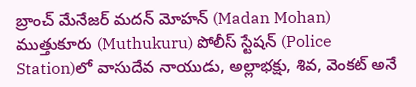బ్రాంచ్ మేనేజర్ మదన్ మోహన్ (Madan Mohan) ముత్తుకూరు (Muthukuru) పోలీస్ స్టేషన్‌ (Police Station)లో వాసుదేవ నాయుడు, అల్లాభక్షు, శివ, వెంకట్ అనే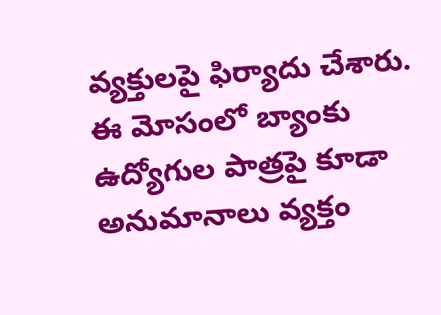వ్యక్తులపై ఫిర్యాదు చేశారు. ఈ మోసంలో బ్యాంకు ఉద్యోగుల పాత్రపై కూడా అనుమానాలు వ్యక్తం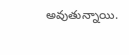అవుతున్నాయి.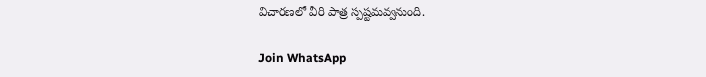విచారణలో వీరి పాత్ర స్పష్టమవ్వనుంది.

Join WhatsApp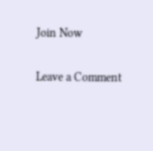Join Now

Leave a Comment